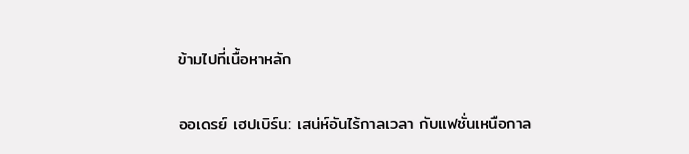ข้ามไปที่เนื้อหาหลัก

ออเดรย์ เฮปเบิร์น: เสน่ห์อันไร้กาลเวลา กับแฟชั่นเหนือกาล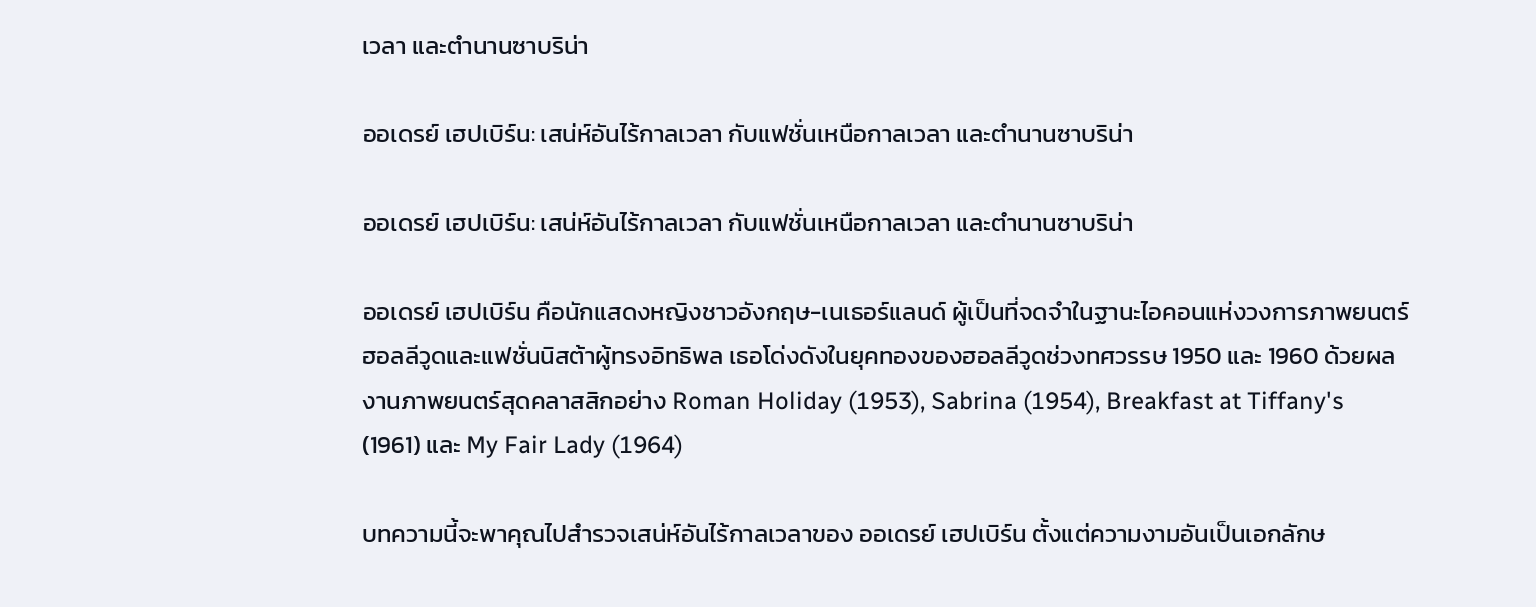เวลา และตำนานซาบริน่า

ออเดรย์ เฮปเบิร์น: เสน่ห์อันไร้กาลเวลา กับแฟชั่นเหนือกาลเวลา และตำนานซาบริน่า

ออเดรย์ เฮปเบิร์น: เสน่ห์อันไร้กาลเวลา กับแฟชั่นเหนือกาลเวลา และตำนานซาบริน่า

ออเดรย์ เฮปเบิร์น คือนักแสดงหญิงชาวอังกฤษ-เนเธอร์แลนด์ ผู้เป็นที่จดจำในฐานะไอคอนแห่งวงการภาพยนตร์ฮอลลีวูดและแฟชั่นนิสต้าผู้ทรงอิทธิพล เธอโด่งดังในยุคทองของฮอลลีวูดช่วงทศวรรษ 1950 และ 1960 ด้วยผลงานภาพยนตร์สุดคลาสสิกอย่าง Roman Holiday (1953), Sabrina (1954), Breakfast at Tiffany's (1961) และ My Fair Lady (1964)

บทความนี้จะพาคุณไปสำรวจเสน่ห์อันไร้กาลเวลาของ ออเดรย์ เฮปเบิร์น ตั้งแต่ความงามอันเป็นเอกลักษ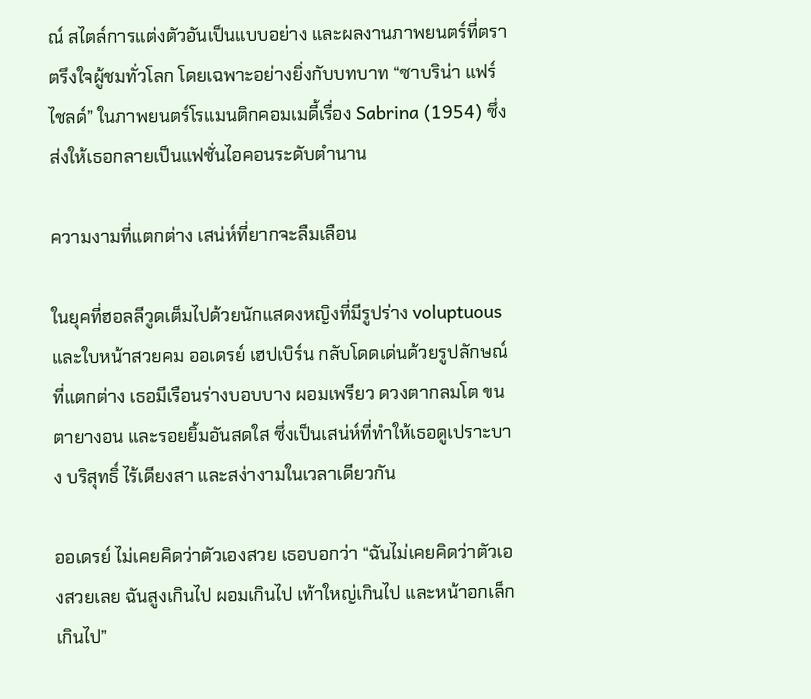ณ์ สไตล์การแต่งตัวอันเป็นแบบอย่าง และผลงานภาพยนตร์ที่ตราตรึงใจผู้ชมทั่วโลก โดยเฉพาะอย่างยิ่งกับบทบาท “ซาบริน่า แฟร์ไชลด์” ในภาพยนตร์โรแมนติกคอมเมดี้เรื่อง Sabrina (1954) ซึ่งส่งให้เธอกลายเป็นแฟชั่นไอคอนระดับตำนาน

ความงามที่แตกต่าง เสน่ห์ที่ยากจะลืมเลือน

ในยุคที่ฮอลลีวูดเต็มไปด้วยนักแสดงหญิงที่มีรูปร่าง voluptuous และใบหน้าสวยคม ออเดรย์ เฮปเบิร์น กลับโดดเด่นด้วยรูปลักษณ์ที่แตกต่าง เธอมีเรือนร่างบอบบาง ผอมเพรียว ดวงตากลมโต ขนตายางอน และรอยยิ้มอันสดใส ซึ่งเป็นเสน่ห์ที่ทำให้เธอดูเปราะบาง บริสุทธิ์ ไร้เดียงสา และสง่างามในเวลาเดียวกัน

ออเดรย์ ไม่เคยคิดว่าตัวเองสวย เธอบอกว่า “ฉันไม่เคยคิดว่าตัวเองสวยเลย ฉันสูงเกินไป ผอมเกินไป เท้าใหญ่เกินไป และหน้าอกเล็กเกินไป”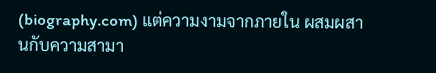(biography.com) แต่ความงามจากภายใน ผสมผสานกับความสามา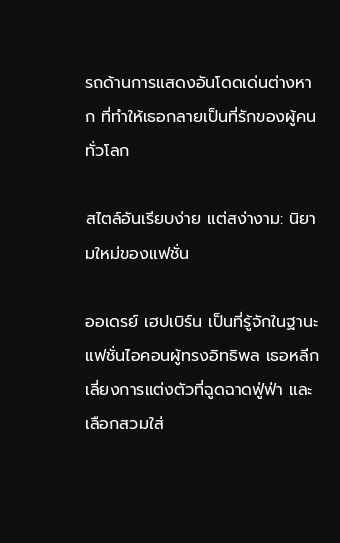รถด้านการแสดงอันโดดเด่นต่างหาก ที่ทำให้เธอกลายเป็นที่รักของผู้คนทั่วโลก

สไตล์อันเรียบง่าย แต่สง่างาม: นิยามใหม่ของแฟชั่น

ออเดรย์ เฮปเบิร์น เป็นที่รู้จักในฐานะแฟชั่นไอคอนผู้ทรงอิทธิพล เธอหลีกเลี่ยงการแต่งตัวที่ฉูดฉาดฟู่ฟ่า และเลือกสวมใส่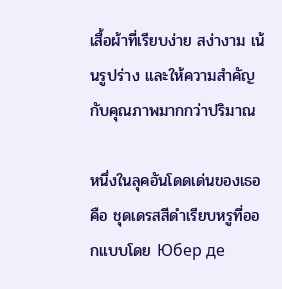เสื้อผ้าที่เรียบง่าย สง่างาม เน้นรูปร่าง และให้ความสำคัญกับคุณภาพมากกว่าปริมาณ

หนึ่งในลุคอันโดดเด่นของเธอ คือ ชุดเดรสสีดำเรียบหรูที่ออกแบบโดย Юбер де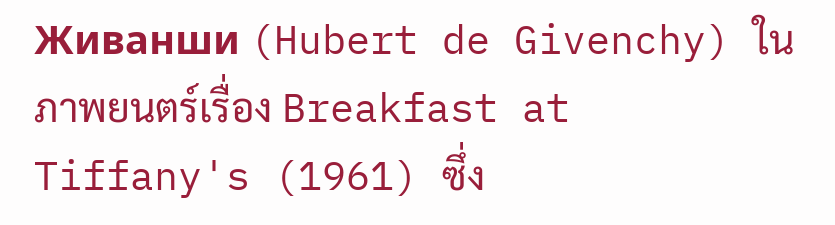Живанши (Hubert de Givenchy) ในภาพยนตร์เรื่อง Breakfast at Tiffany's (1961) ซึ่ง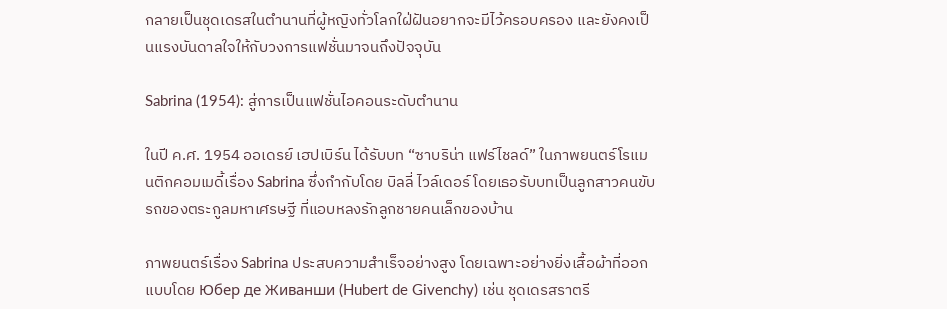กลายเป็นชุดเดรสในตำนานที่ผู้หญิงทั่วโลกใฝ่ฝันอยากจะมีไว้ครอบครอง และยังคงเป็นแรงบันดาลใจให้กับวงการแฟชั่นมาจนถึงปัจจุบัน

Sabrina (1954): สู่การเป็นแฟชั่นไอคอนระดับตำนาน

ในปี ค.ศ. 1954 ออเดรย์ เฮปเบิร์น ได้รับบท “ซาบริน่า แฟร์ไชลด์” ในภาพยนตร์โรแมนติกคอมเมดี้เรื่อง Sabrina ซึ่งกำกับโดย บิลลี่ ไวล์เดอร์ โดยเธอรับบทเป็นลูกสาวคนขับรถของตระกูลมหาเศรษฐี ที่แอบหลงรักลูกชายคนเล็กของบ้าน

ภาพยนตร์เรื่อง Sabrina ประสบความสำเร็จอย่างสูง โดยเฉพาะอย่างยิ่งเสื้อผ้าที่ออกแบบโดย Юбер де Живанши (Hubert de Givenchy) เช่น ชุดเดรสราตรี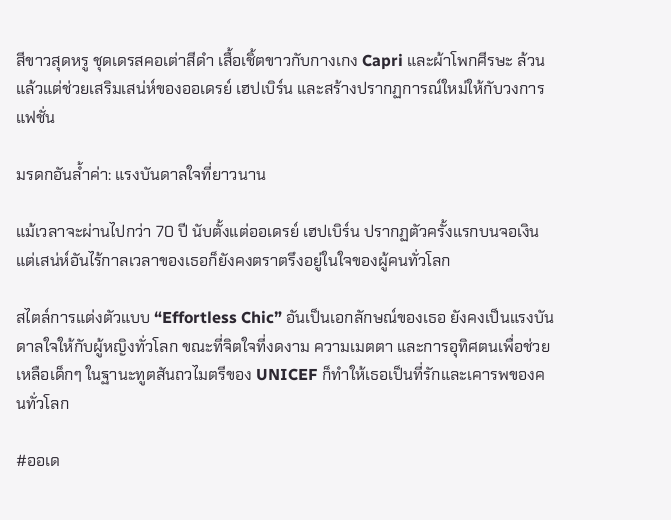สีขาวสุดหรู ชุดเดรสคอเต่าสีดำ เสื้อเชิ้ตขาวกับกางเกง Capri และผ้าโพกศีรษะ ล้วนแล้วแต่ช่วยเสริมเสน่ห์ของออเดรย์ เฮปเบิร์น และสร้างปรากฏการณ์ใหม่ให้กับวงการแฟชั่น

มรดกอันล้ำค่า: แรงบันดาลใจที่ยาวนาน

แม้เวลาจะผ่านไปกว่า 70 ปี นับตั้งแต่ออเดรย์ เฮปเบิร์น ปรากฏตัวครั้งแรกบนจอเงิน แต่เสน่ห์อันไร้กาลเวลาของเธอก็ยังคงตราตรึงอยู่ในใจของผู้คนทั่วโลก

สไตล์การแต่งตัวแบบ “Effortless Chic” อันเป็นเอกลักษณ์ของเธอ ยังคงเป็นแรงบันดาลใจให้กับผู้หญิงทั่วโลก ขณะที่จิตใจที่งดงาม ความเมตตา และการอุทิศตนเพื่อช่วยเหลือเด็กๆ ในฐานะทูตสันถวไมตรีของ UNICEF ก็ทำให้เธอเป็นที่รักและเคารพของคนทั่วโลก

#ออเด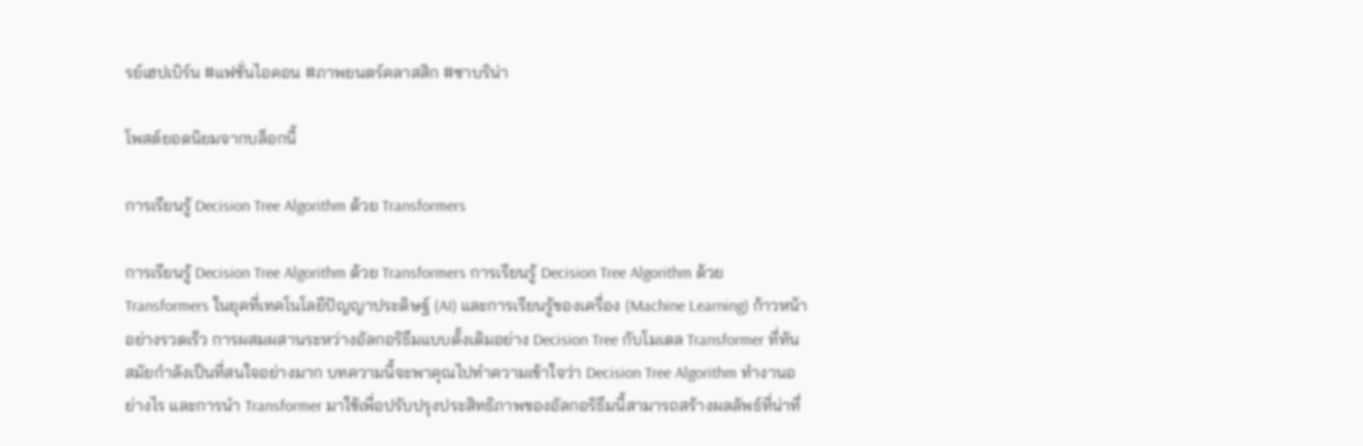รย์เฮปเบิร์น #แฟชั่นไอคอน #ภาพยนตร์คลาสสิก #ซาบริน่า

โพสต์ยอดนิยมจากบล็อกนี้

การเรียนรู้ Decision Tree Algorithm ด้วย Transformers

การเรียนรู้ Decision Tree Algorithm ด้วย Transformers การเรียนรู้ Decision Tree Algorithm ด้วย Transformers ในยุคที่เทคโนโลยีปัญญาประดิษฐ์ (AI) และการเรียนรู้ของเครื่อง (Machine Learning) ก้าวหน้าอย่างรวดเร็ว การผสมผสานระหว่างอัลกอริธึมแบบดั้งเดิมอย่าง Decision Tree กับโมเดล Transformer ที่ทันสมัยกำลังเป็นที่สนใจอย่างมาก บทความนี้จะพาคุณไปทำความเข้าใจว่า Decision Tree Algorithm ทำงานอย่างไร และการนำ Transformer มาใช้เพื่อปรับปรุงประสิทธิภาพของอัลกอริธึมนี้สามารถสร้างผลลัพธ์ที่น่าทึ่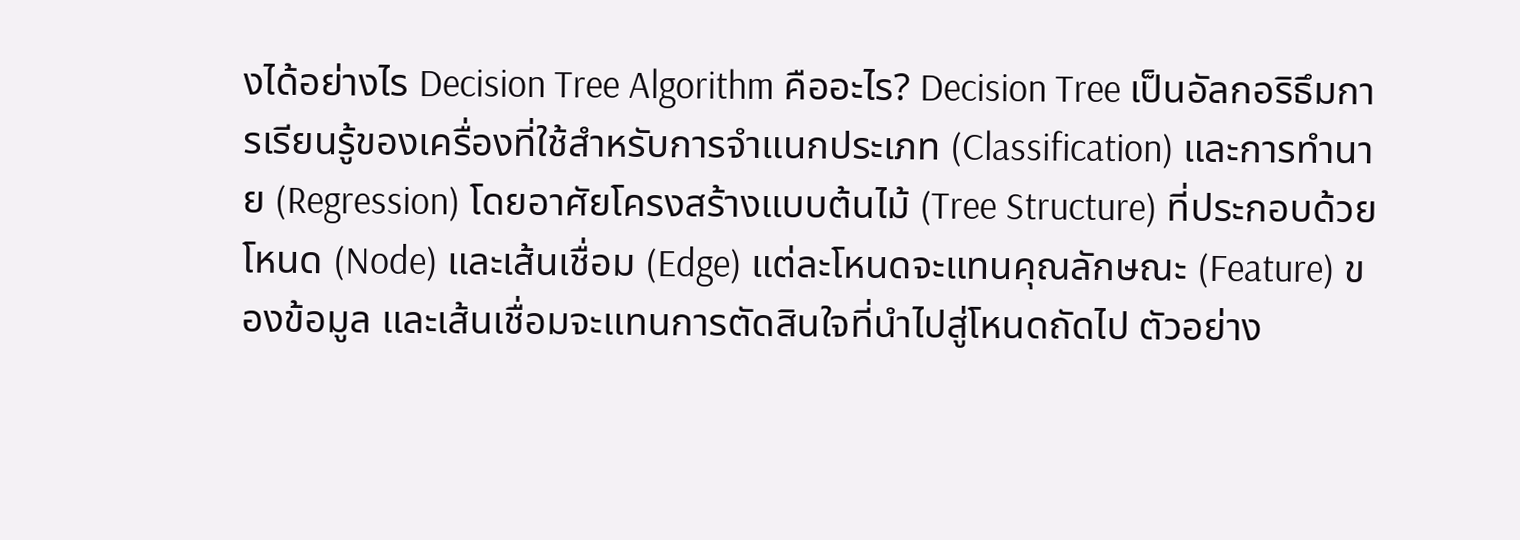งได้อย่างไร Decision Tree Algorithm คืออะไร? Decision Tree เป็นอัลกอริธึมการเรียนรู้ของเครื่องที่ใช้สำหรับการจำแนกประเภท (Classification) และการทำนาย (Regression) โดยอาศัยโครงสร้างแบบต้นไม้ (Tree Structure) ที่ประกอบด้วยโหนด (Node) และเส้นเชื่อม (Edge) แต่ละโหนดจะแทนคุณลักษณะ (Feature) ของข้อมูล และเส้นเชื่อมจะแทนการตัดสินใจที่นำไปสู่โหนดถัดไป ตัวอย่าง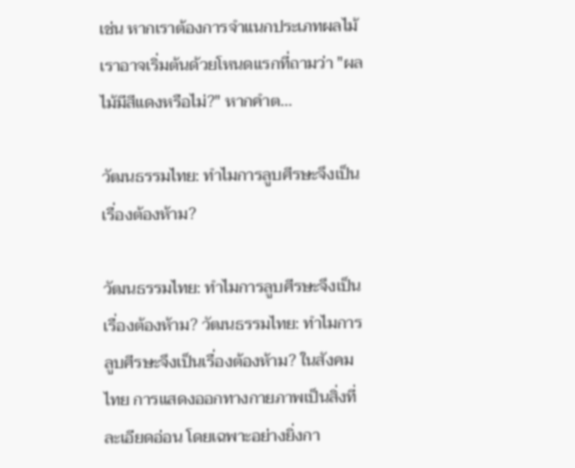เช่น หากเราต้องการจำแนกประเภทผลไม้ เราอาจเริ่มต้นด้วยโหนดแรกที่ถามว่า "ผลไม้มีสีแดงหรือไม่?" หากคำต...

วัฒนธรรมไทย: ทำไมการลูบศีรษะจึงเป็นเรื่องต้องห้าม?

วัฒนธรรมไทย: ทำไมการลูบศีรษะจึงเป็นเรื่องต้องห้าม? วัฒนธรรมไทย: ทำไมการลูบศีรษะจึงเป็นเรื่องต้องห้าม? ในสังคมไทย การแสดงออกทางกายภาพเป็นสิ่งที่ละเอียดอ่อน โดยเฉพาะอย่างยิ่งกา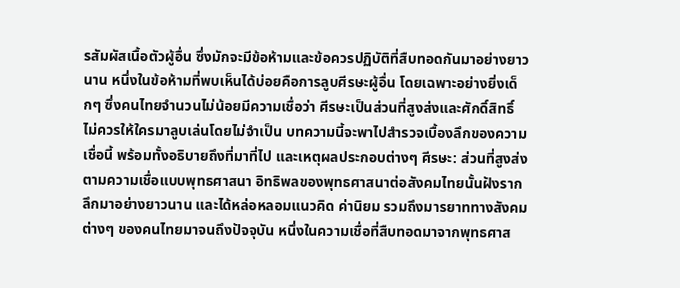รสัมผัสเนื้อตัวผู้อื่น ซึ่งมักจะมีข้อห้ามและข้อควรปฏิบัติที่สืบทอดกันมาอย่างยาวนาน หนึ่งในข้อห้ามที่พบเห็นได้บ่อยคือการลูบศีรษะผู้อื่น โดยเฉพาะอย่างยิ่งเด็กๆ ซึ่งคนไทยจำนวนไม่น้อยมีความเชื่อว่า ศีรษะเป็นส่วนที่สูงส่งและศักดิ์สิทธิ์ ไม่ควรให้ใครมาลูบเล่นโดยไม่จำเป็น บทความนี้จะพาไปสำรวจเบื้องลึกของความเชื่อนี้ พร้อมทั้งอธิบายถึงที่มาที่ไป และเหตุผลประกอบต่างๆ ศีรษะ: ส่วนที่สูงส่งตามความเชื่อแบบพุทธศาสนา อิทธิพลของพุทธศาสนาต่อสังคมไทยนั้นฝังรากลึกมาอย่างยาวนาน และได้หล่อหลอมแนวคิด ค่านิยม รวมถึงมารยาททางสังคมต่างๆ ของคนไทยมาจนถึงปัจจุบัน หนึ่งในความเชื่อที่สืบทอดมาจากพุทธศาส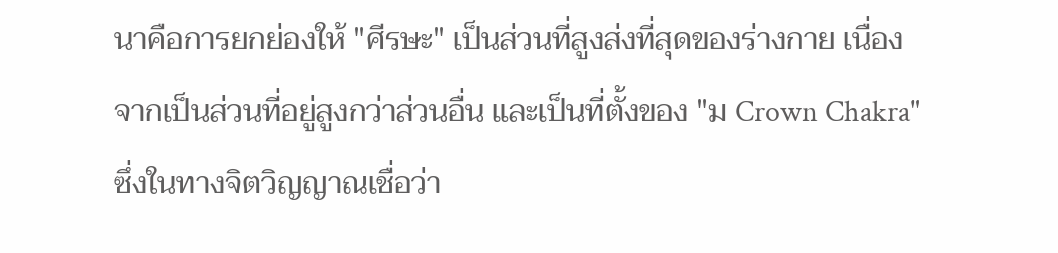นาคือการยกย่องให้ "ศีรษะ" เป็นส่วนที่สูงส่งที่สุดของร่างกาย เนื่องจากเป็นส่วนที่อยู่สูงกว่าส่วนอื่น และเป็นที่ตั้งของ "ม Crown Chakra" ซึ่งในทางจิตวิญญาณเชื่อว่า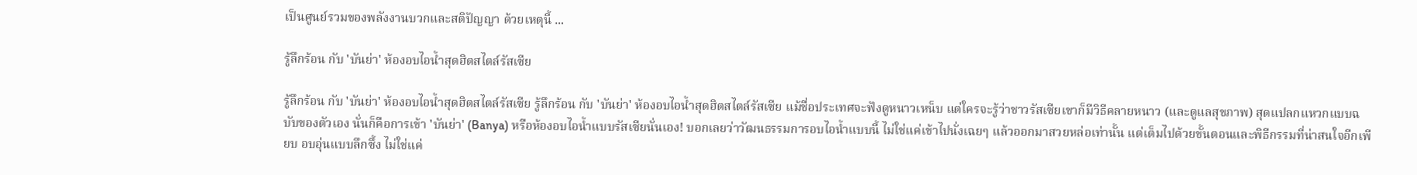เป็นศูนย์รวมของพลังงานบวกและสติปัญญา ด้วยเหตุนี้ ...

รู้ลึกร้อน กับ 'บันย่า' ห้องอบไอน้ำสุดฮิตสไตล์รัสเซีย

รู้ลึกร้อน กับ 'บันย่า' ห้องอบไอน้ำสุดฮิตสไตล์รัสเซีย รู้ลึกร้อน กับ 'บันย่า' ห้องอบไอน้ำสุดฮิตสไตล์รัสเซีย แม้ชื่อประเทศจะฟังดูหนาวเหน็บ แต่ใครจะรู้ว่าชาวรัสเซียเขาก็มีวิธีคลายหนาว (และดูแลสุขภาพ) สุดแปลกแหวกแบบฉบับของตัวเอง นั่นก็คือการเข้า 'บันย่า' (Banya) หรือห้องอบไอน้ำแบบรัสเซียนั่นเอง! บอกเลยว่าวัฒนธรรมการอบไอน้ำแบบนี้ ไม่ใช่แค่เข้าไปนั่งเฉยๆ แล้วออกมาสวยหล่อเท่านั้น แต่เต็มไปด้วยขั้นตอนและพิธีกรรมที่น่าสนใจอีกเพียบ อบอุ่นแบบลึกซึ้ง ไม่ใช่แค่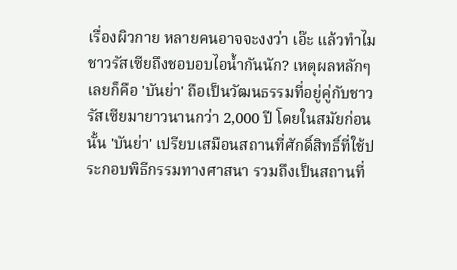เรื่องผิวกาย หลายคนอาจจะงงว่า เอ๊ะ แล้วทำไมชาวรัสเซียถึงชอบอบไอน้ำกันนัก? เหตุผลหลักๆ เลยก็คือ 'บันย่า' ถือเป็นวัฒนธรรมที่อยู่คู่กับชาวรัสเซียมายาวนานกว่า 2,000 ปี โดยในสมัยก่อนนั้น 'บันย่า' เปรียบเสมือนสถานที่ศักดิ์สิทธิ์ที่ใช้ประกอบพิธีกรรมทางศาสนา รวมถึงเป็นสถานที่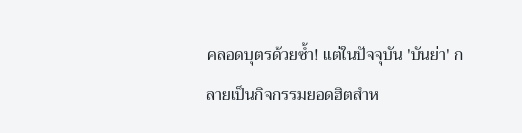คลอดบุตรด้วยซ้ำ! แต่ในปัจจุบัน 'บันย่า' กลายเป็นกิจกรรมยอดฮิตสำห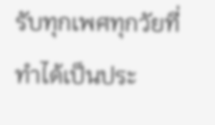รับทุกเพศทุกวัยที่ทำได้เป็นประ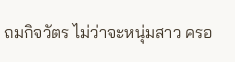ถมกิจวัตร ไม่ว่าจะหนุ่มสาว ครอ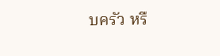บครัว หรื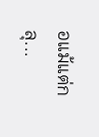อแม้แต่กลุ...